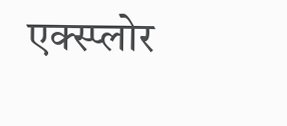एक्स्प्लोर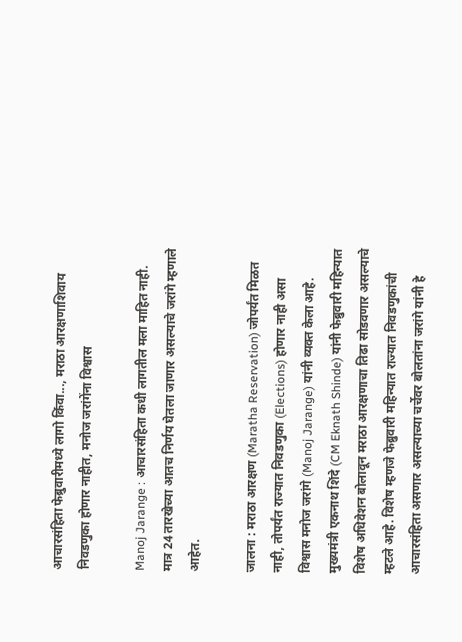आचारसंहिता फेब्रुवारीमध्ये लागो किंवा..., मराठा आरक्षणाशिवाय निवडणुका होणार नाहीत, मनोज जरांगेंना विश्वास

Manoj Jarange : आचारसंहिता कधी लागतील मला माहित नाही. मात्र 24 तारखेच्या आतच निर्णय घेतला जाणार असल्याचे जरांगे म्हणाले आहेत.

जालना : मराठा आरक्षण (Maratha Reservation) जोपर्यंत मिळत नाही, तोपर्यंत राज्यात निवडणुका (Elections) होणार नाही असा विश्वास मनोज जरांगे (Manoj Jarange) यांनी व्यक्त केला आहे. मुख्यमंत्री एकनाथ शिंदे (CM Eknath Shinde) यांनी फेब्रुवारी महिन्यात विशेष अधिवेशन बोलावून मराठा आरक्षणाचा तिढा सोडवणार असल्याचे म्हटले आहे. विशेष म्हणजे फेब्रुवारी महिन्यात राज्यात निवडणुकांची आचारसंहिता असणार असल्याच्या चर्चेवर बोलतांना जरांगे यांनी हे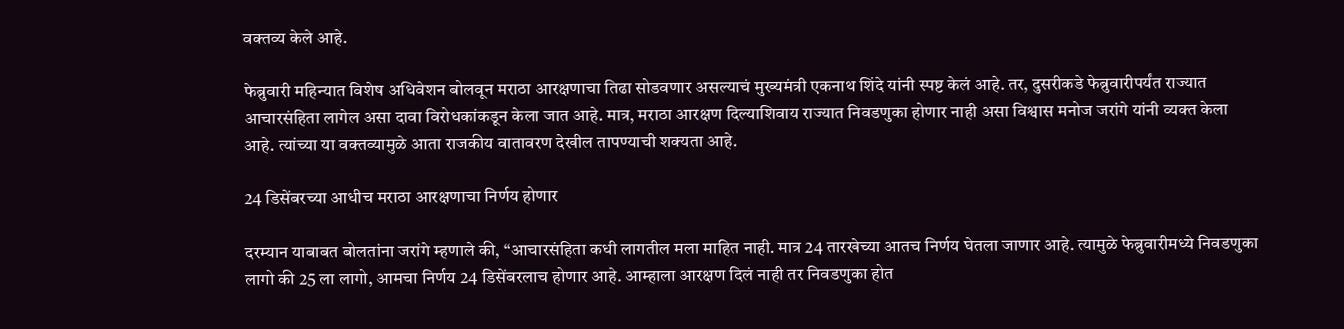वक्तव्य केले आहे.

फेब्रुवारी महिन्यात विशेष अधिवेशन बोलवून मराठा आरक्षणाचा तिढा सोडवणार असल्याचं मुख्यमंत्री एकनाथ शिंदे यांनी स्पष्ट केलं आहे. तर, दुसरीकडे फेब्रुवारीपर्यंत राज्यात आचारसंहिता लागेल असा दावा विरोधकांकडून केला जात आहे. मात्र, मराठा आरक्षण दिल्याशिवाय राज्यात निवडणुका होणार नाही असा विश्वास मनोज जरांगे यांनी व्यक्त केला आहे. त्यांच्या या वक्तव्यामुळे आता राजकीय वातावरण देखील तापण्याची शक्यता आहे.

24 डिसेंबरच्या आधीच मराठा आरक्षणाचा निर्णय होणार

दरम्यान याबाबत बोलतांना जरांगे म्हणाले की, “आचारसंहिता कधी लागतील मला माहित नाही. मात्र 24 तारखेच्या आतच निर्णय घेतला जाणार आहे. त्यामुळे फेब्रुवारीमध्ये निवडणुका लागो की 25 ला लागो, आमचा निर्णय 24 डिसेंबरलाच होणार आहे. आम्हाला आरक्षण दिलं नाही तर निवडणुका होत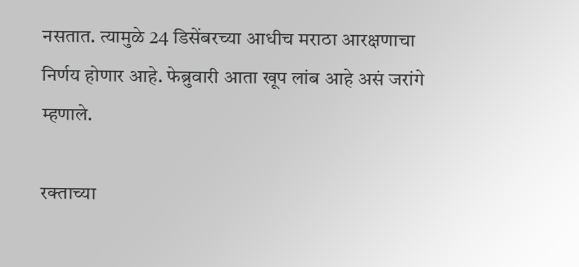नसतात. त्यामुळे 24 डिसेंबरच्या आधीच मराठा आरक्षणाचा निर्णय होणार आहे. फेब्रुवारी आता खूप लांब आहे असं जरांगे म्हणाले.

रक्ताच्या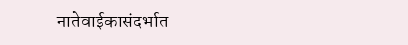नातेवाईकासंदर्भात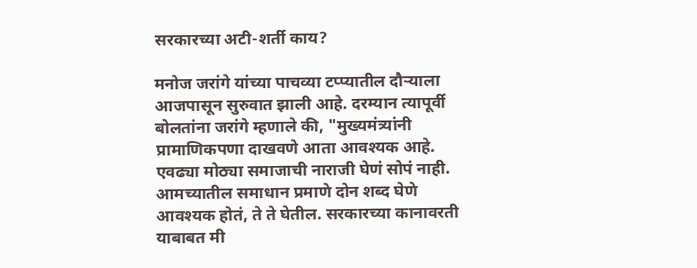सरकारच्या अटी-शर्ती काय?

मनोज जरांगे यांच्या पाचव्या टप्प्यातील दौऱ्याला आजपासून सुरुवात झाली आहे. दरम्यान त्यापूर्वी बोलतांना जरांगे म्हणाले की, "मुख्यमंत्र्यांनी प्रामाणिकपणा दाखवणे आता आवश्यक आहे. एवढ्या मोठ्या समाजाची नाराजी घेणं सोपं नाही. आमच्यातील समाधान प्रमाणे दोन शब्द घेणे आवश्यक होतं, ते ते घेतील. सरकारच्या कानावरती याबाबत मी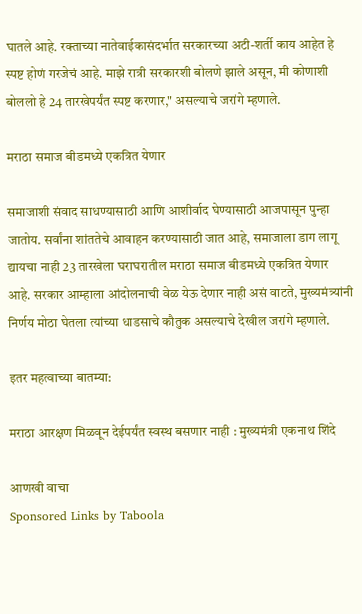घातले आहे. रक्ताच्या नातेवाईकासंदर्भात सरकारच्या अटी-शर्ती काय आहेत हे स्पष्ट होणं गरजेचं आहे. माझे रात्री सरकारशी बोलणे झाले असून, मी कोणाशी बोललो हे 24 तारखेपर्यंत स्पष्ट करणार," असल्याचे जरांगे म्हणाले.

मराठा समाज बीडमध्ये एकत्रित येणार

समाजाशी संवाद साधण्यासाठी आणि आशीर्वाद घेण्यासाठी आजपासून पुन्हा जातोय. सर्वांना शांततेचे आवाहन करण्यासाठी जात आहे, समाजाला डाग लागू द्यायचा नाही 23 तारखेला घराघरातील मराठा समाज बीडमध्ये एकत्रित येणार आहे. सरकार आम्हाला आंदोलनाची वेळ येऊ देणार नाही असं वाटते, मुख्यमंत्र्यांनी निर्णय मोठा घेतला त्यांच्या धाडसाचे कौतुक असल्याचे देखील जरांगे म्हणाले.

इतर महत्वाच्या बातम्या:

मराठा आरक्षण मिळवून देईपर्यंत स्वस्थ बसणार नाही : मुख्यमंत्री एकनाथ शिंदे

आणखी वाचा
Sponsored Links by Taboola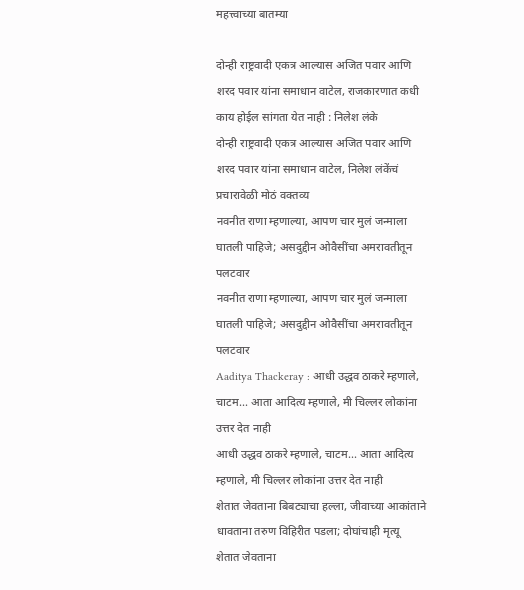महत्त्वाच्या बातम्या

दोन्ही राष्ट्रवादी एकत्र आल्यास अजित पवार आणि शरद पवार यांना समाधान वाटेल, राजकारणात कधी काय होईल सांगता येत नाही : निलेश लंके
दोन्ही राष्ट्रवादी एकत्र आल्यास अजित पवार आणि शरद पवार यांना समाधान वाटेल, निलेश लंकेंचं प्रचारावेळी मोठं वक्तव्य
नवनीत राणा म्हणाल्या, आपण चार मुलं जन्माला घातली पाहिजे; असदुद्दीन ओवैसींचा अमरावतीतून पलटवार
नवनीत राणा म्हणाल्या, आपण चार मुलं जन्माला घातली पाहिजे; असदुद्दीन ओवैसींचा अमरावतीतून पलटवार
Aaditya Thackeray : आधी उद्धव ठाकरे म्हणाले, चाटम... आता आदित्य म्हणाले, मी चिल्लर लोकांना उत्तर देत नाही
आधी उद्धव ठाकरे म्हणाले, चाटम... आता आदित्य म्हणाले, मी चिल्लर लोकांना उत्तर देत नाही
शेतात जेवताना बिबट्याचा हल्ला, जीवाच्या आकांताने धावताना तरुण विहिरीत पडला; दोघांचाही मृत्यू
शेतात जेवताना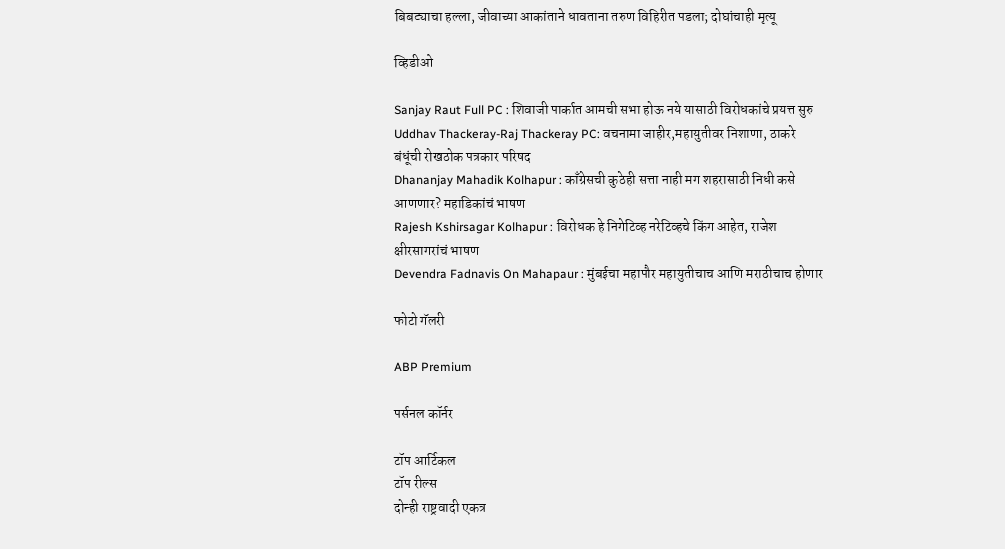बिबट्याचा हल्ला, जीवाच्या आकांताने धावताना तरुण विहिरीत पडला; दोघांचाही मृत्यू

व्हिडीओ

Sanjay Raut Full PC : शिवाजी पार्कात आमची सभा होऊ नये यासाठी विरोधकांचे प्रयत्त सुरु
Uddhav Thackeray-Raj Thackeray PC: वचनामा जाहीर,महायुतीवर निशाणा, ठाकरे बंधूंची रोखठोक पत्रकार परिषद
Dhananjay Mahadik Kolhapur : काँग्रेसची कुठेही सत्ता नाही मग शहरासाठी निधी कसे आणणार? महाडिकांचं भाषण
Rajesh Kshirsagar Kolhapur : विरोधक हे निगेटिव्ह नरेटिव्हचे किंग आहेत, राजेश क्षीरसागरांचं भाषण
Devendra Fadnavis On Mahapaur : मुंबईचा महापौर महायुतीचाच आणि मराठीचाच होणार

फोटो गॅलरी

ABP Premium

पर्सनल कॉर्नर

टॉप आर्टिकल
टॉप रील्स
दोन्ही राष्ट्रवादी एकत्र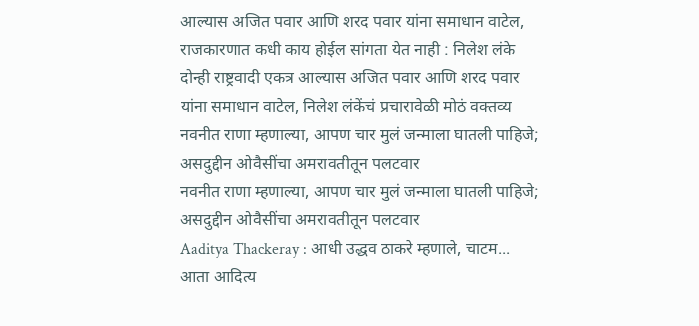आल्यास अजित पवार आणि शरद पवार यांना समाधान वाटेल, राजकारणात कधी काय होईल सांगता येत नाही : निलेश लंके
दोन्ही राष्ट्रवादी एकत्र आल्यास अजित पवार आणि शरद पवार यांना समाधान वाटेल, निलेश लंकेंचं प्रचारावेळी मोठं वक्तव्य
नवनीत राणा म्हणाल्या, आपण चार मुलं जन्माला घातली पाहिजे; असदुद्दीन ओवैसींचा अमरावतीतून पलटवार
नवनीत राणा म्हणाल्या, आपण चार मुलं जन्माला घातली पाहिजे; असदुद्दीन ओवैसींचा अमरावतीतून पलटवार
Aaditya Thackeray : आधी उद्धव ठाकरे म्हणाले, चाटम... आता आदित्य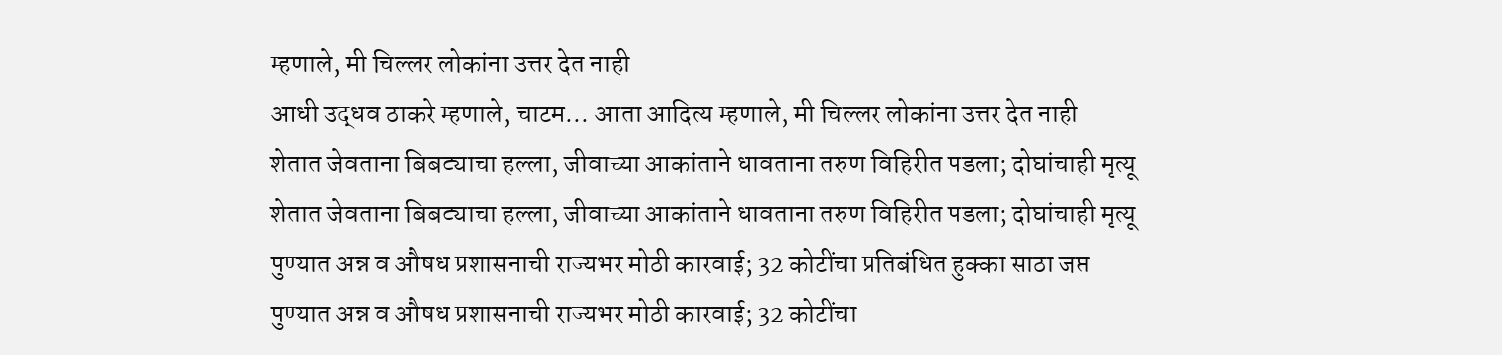म्हणाले, मी चिल्लर लोकांना उत्तर देत नाही
आधी उद्धव ठाकरे म्हणाले, चाटम... आता आदित्य म्हणाले, मी चिल्लर लोकांना उत्तर देत नाही
शेतात जेवताना बिबट्याचा हल्ला, जीवाच्या आकांताने धावताना तरुण विहिरीत पडला; दोघांचाही मृत्यू
शेतात जेवताना बिबट्याचा हल्ला, जीवाच्या आकांताने धावताना तरुण विहिरीत पडला; दोघांचाही मृत्यू
पुण्यात अन्न व औषध प्रशासनाची राज्यभर मोठी कारवाई; 32 कोटींचा प्रतिबंधित हुक्का साठा जप्त
पुण्यात अन्न व औषध प्रशासनाची राज्यभर मोठी कारवाई; 32 कोटींचा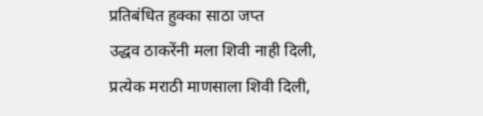प्रतिबंधित हुक्का साठा जप्त
उद्धव ठाकरेंनी मला शिवी नाही दिली, प्रत्येक मराठी माणसाला शिवी दिली,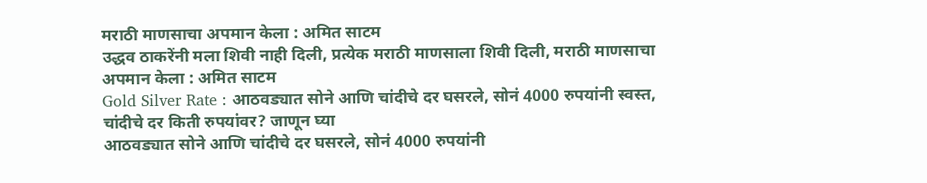मराठी माणसाचा अपमान केला : अमित साटम
उद्धव ठाकरेंनी मला शिवी नाही दिली, प्रत्येक मराठी माणसाला शिवी दिली, मराठी माणसाचा अपमान केला : अमित साटम
Gold Silver Rate : आठवड्यात सोने आणि चांदीचे दर घसरले, सोनं 4000 रुपयांनी स्वस्त, चांदीचे दर किती रुपयांवर? जाणून घ्या
आठवड्यात सोने आणि चांदीचे दर घसरले, सोनं 4000 रुपयांनी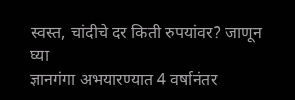स्वस्त, चांदीचे दर किती रुपयांवर? जाणून घ्या
ज्ञानगंगा अभयारण्यात 4 वर्षानंतर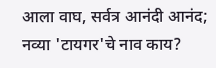आला वाघ, सर्वत्र आनंदी आनंद; नव्या 'टायगर'चे नाव काय?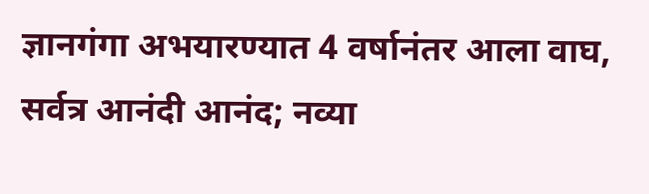ज्ञानगंगा अभयारण्यात 4 वर्षानंतर आला वाघ, सर्वत्र आनंदी आनंद; नव्या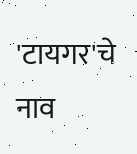'टायगर'चे नाव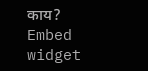काय?
Embed widget